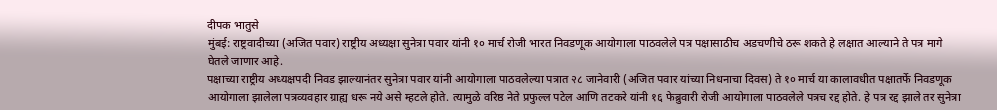दीपक भातुसे
मुंबई: राष्ट्रवादीच्या (अजित पवार) राष्ट्रीय अध्यक्षा सुनेत्रा पवार यांनी १० मार्च रोजी भारत निवडणूक आयोगाला पाठवलेले पत्र पक्षासाठीच अडचणीचे ठरू शकते हे लक्षात आल्याने ते पत्र मागे घेतले जाणार आहे.
पक्षाच्या राष्ट्रीय अध्यक्षपदी निवड झाल्यानंतर सुनेत्रा पवार यांनी आयोगाला पाठवलेल्या पत्रात २८ जानेवारी (अजित पवार यांच्या निधनाचा दिवस) ते १० मार्च या कालावधीत पक्षातर्फे निवडणूक आयोगाला झालेला पत्रव्यवहार ग्राह्य धरू नये असे म्हटले होते. त्यामुळे वरिष्ठ नेते प्रफुल्ल पटेल आणि तटकरे यांनी १६ फेब्रुवारी रोजी आयोगाला पाठवलेले पत्रच रद्द होते. हे पत्र रद्द झाले तर सुनेत्रा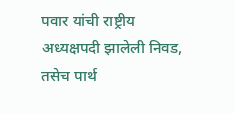पवार यांची राष्ट्रीय अध्यक्षपदी झालेली निवड, तसेच पार्थ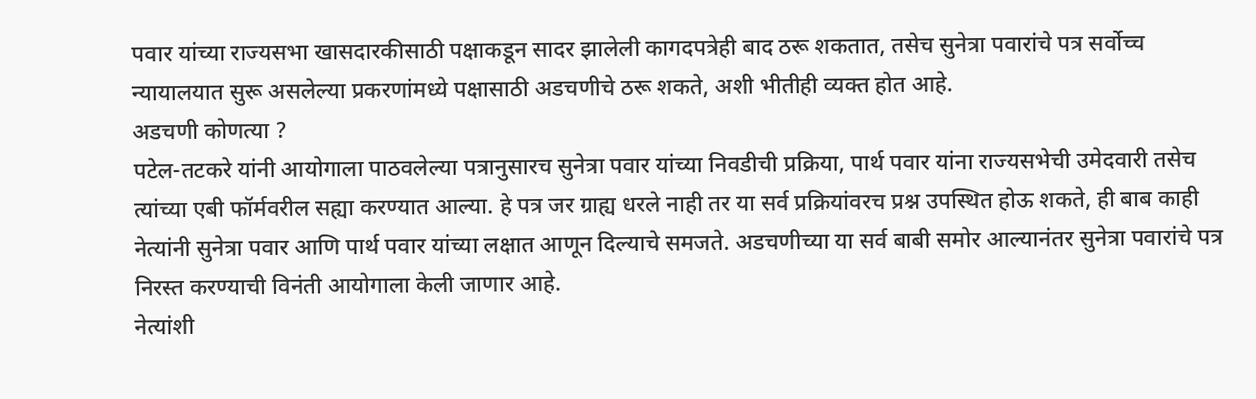पवार यांच्या राज्यसभा खासदारकीसाठी पक्षाकडून सादर झालेली कागदपत्रेही बाद ठरू शकतात, तसेच सुनेत्रा पवारांचे पत्र सर्वोच्च न्यायालयात सुरू असलेल्या प्रकरणांमध्ये पक्षासाठी अडचणीचे ठरू शकते, अशी भीतीही व्यक्त होत आहे.
अडचणी कोणत्या ?
पटेल-तटकरे यांनी आयोगाला पाठवलेल्या पत्रानुसारच सुनेत्रा पवार यांच्या निवडीची प्रक्रिया, पार्थ पवार यांना राज्यसभेची उमेदवारी तसेच त्यांच्या एबी फॉर्मवरील सह्या करण्यात आल्या. हे पत्र जर ग्राह्य धरले नाही तर या सर्व प्रक्रियांवरच प्रश्न उपस्थित होऊ शकते, ही बाब काही नेत्यांनी सुनेत्रा पवार आणि पार्थ पवार यांच्या लक्षात आणून दिल्याचे समजते. अडचणीच्या या सर्व बाबी समोर आल्यानंतर सुनेत्रा पवारांचे पत्र निरस्त करण्याची विनंती आयोगाला केली जाणार आहे.
नेत्यांशी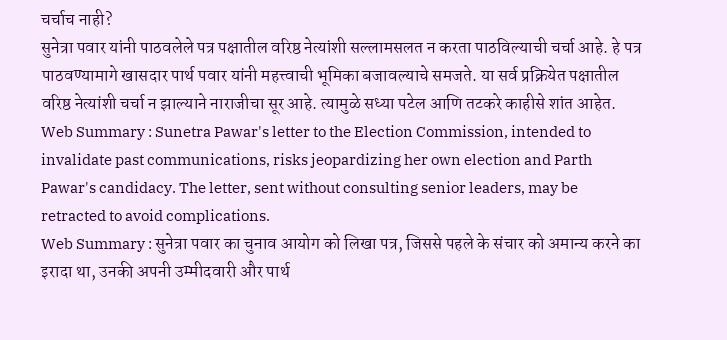चर्चाच नाही?
सुनेत्रा पवार यांनी पाठवलेले पत्र पक्षातील वरिष्ठ नेत्यांशी सल्लामसलत न करता पाठविल्याची चर्चा आहे. हे पत्र पाठवण्यामागे खासदार पार्थ पवार यांनी महत्त्वाची भूमिका बजावल्याचे समजते. या सर्व प्रक्रियेत पक्षातील वरिष्ठ नेत्यांशी चर्चा न झाल्याने नाराजीचा सूर आहे. त्यामुळे सध्या पटेल आणि तटकरे काहीसे शांत आहेत.
Web Summary : Sunetra Pawar's letter to the Election Commission, intended to invalidate past communications, risks jeopardizing her own election and Parth Pawar's candidacy. The letter, sent without consulting senior leaders, may be retracted to avoid complications.
Web Summary : सुनेत्रा पवार का चुनाव आयोग को लिखा पत्र, जिससे पहले के संचार को अमान्य करने का इरादा था, उनकी अपनी उम्मीदवारी और पार्थ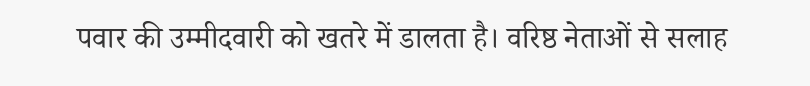पवार की उम्मीदवारी को खतरे में डालता है। वरिष्ठ नेताओं से सलाह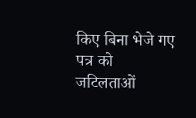किए बिना भेजे गए पत्र को जटिलताओं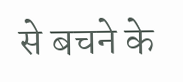से बचने के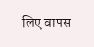लिए वापस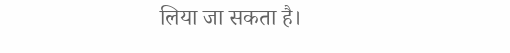लिया जा सकता है।